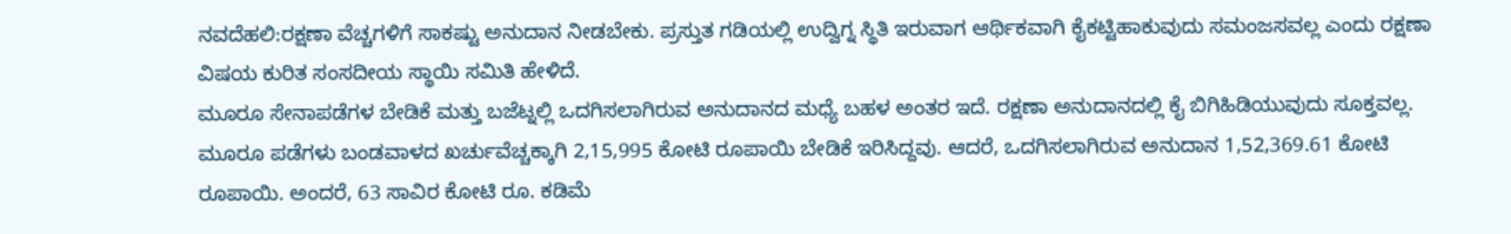ನವದೆಹಲಿ:ರಕ್ಷಣಾ ವೆಚ್ಚಗಳಿಗೆ ಸಾಕಷ್ಟು ಅನುದಾನ ನೀಡಬೇಕು. ಪ್ರಸ್ತುತ ಗಡಿಯಲ್ಲಿ ಉದ್ವಿಗ್ನ ಸ್ಥಿತಿ ಇರುವಾಗ ಆರ್ಥಿಕವಾಗಿ ಕೈಕಟ್ಟಿಹಾಕುವುದು ಸಮಂಜಸವಲ್ಲ ಎಂದು ರಕ್ಷಣಾ ವಿಷಯ ಕುರಿತ ಸಂಸದೀಯ ಸ್ಥಾಯಿ ಸಮಿತಿ ಹೇಳಿದೆ.
ಮೂರೂ ಸೇನಾಪಡೆಗಳ ಬೇಡಿಕೆ ಮತ್ತು ಬಜೆಟ್ನಲ್ಲಿ ಒದಗಿಸಲಾಗಿರುವ ಅನುದಾನದ ಮಧ್ಯೆ ಬಹಳ ಅಂತರ ಇದೆ. ರಕ್ಷಣಾ ಅನುದಾನದಲ್ಲಿ ಕೈ ಬಿಗಿಹಿಡಿಯುವುದು ಸೂಕ್ತವಲ್ಲ. ಮೂರೂ ಪಡೆಗಳು ಬಂಡವಾಳದ ಖರ್ಚುವೆಚ್ಚಕ್ಕಾಗಿ 2,15,995 ಕೋಟಿ ರೂಪಾಯಿ ಬೇಡಿಕೆ ಇರಿಸಿದ್ದವು. ಆದರೆ, ಒದಗಿಸಲಾಗಿರುವ ಅನುದಾನ 1,52,369.61 ಕೋಟಿ ರೂಪಾಯಿ. ಅಂದರೆ, 63 ಸಾವಿರ ಕೋಟಿ ರೂ. ಕಡಿಮೆ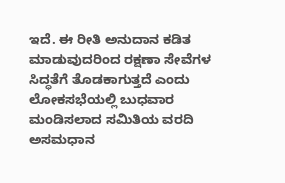ಇದೆ. ಈ ರೀತಿ ಅನುದಾನ ಕಡಿತ ಮಾಡುವುದರಿಂದ ರಕ್ಷಣಾ ಸೇವೆಗಳ ಸಿದ್ಧತೆಗೆ ತೊಡಕಾಗುತ್ತದೆ ಎಂದು ಲೋಕಸಭೆಯಲ್ಲಿ ಬುಧವಾರ ಮಂಡಿಸಲಾದ ಸಮಿತಿಯ ವರದಿ ಅಸಮಧಾನ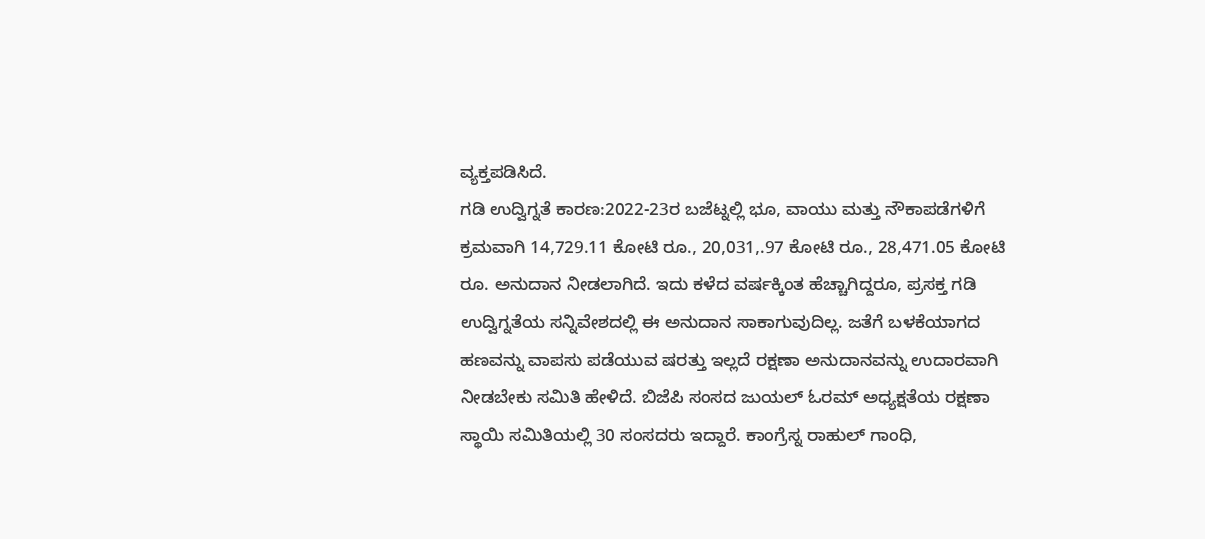ವ್ಯಕ್ತಪಡಿಸಿದೆ.
ಗಡಿ ಉದ್ವಿಗ್ನತೆ ಕಾರಣ:2022-23ರ ಬಜೆಟ್ನಲ್ಲಿ ಭೂ, ವಾಯು ಮತ್ತು ನೌಕಾಪಡೆಗಳಿಗೆ ಕ್ರಮವಾಗಿ 14,729.11 ಕೋಟಿ ರೂ., 20,031,.97 ಕೋಟಿ ರೂ., 28,471.05 ಕೋಟಿ ರೂ. ಅನುದಾನ ನೀಡಲಾಗಿದೆ. ಇದು ಕಳೆದ ವರ್ಷಕ್ಕಿಂತ ಹೆಚ್ಚಾಗಿದ್ದರೂ, ಪ್ರಸಕ್ತ ಗಡಿ ಉದ್ವಿಗ್ನತೆಯ ಸನ್ನಿವೇಶದಲ್ಲಿ ಈ ಅನುದಾನ ಸಾಕಾಗುವುದಿಲ್ಲ. ಜತೆಗೆ ಬಳಕೆಯಾಗದ ಹಣವನ್ನು ವಾಪಸು ಪಡೆಯುವ ಷರತ್ತು ಇಲ್ಲದೆ ರಕ್ಷಣಾ ಅನುದಾನವನ್ನು ಉದಾರವಾಗಿ ನೀಡಬೇಕು ಸಮಿತಿ ಹೇಳಿದೆ. ಬಿಜೆಪಿ ಸಂಸದ ಜುಯಲ್ ಓರಮ್ ಅಧ್ಯಕ್ಷತೆಯ ರಕ್ಷಣಾ ಸ್ಥಾಯಿ ಸಮಿತಿಯಲ್ಲಿ 30 ಸಂಸದರು ಇದ್ದಾರೆ. ಕಾಂಗ್ರೆಸ್ನ ರಾಹುಲ್ ಗಾಂಧಿ,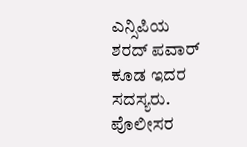ಎನ್ಸಿಪಿಯ ಶರದ್ ಪವಾರ್ ಕೂಡ ಇದರ ಸದಸ್ಯರು.
ಪೊಲೀಸರ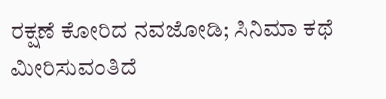ರಕ್ಷಣೆ ಕೋರಿದ ನವಜೋಡಿ; ಸಿನಿಮಾ ಕಥೆ ಮೀರಿಸುವಂತಿದೆ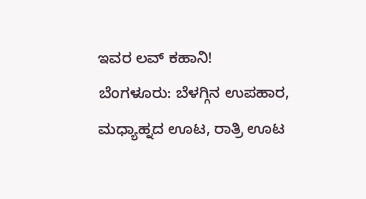ಇವರ ಲವ್ ಕಹಾನಿ!
ಬೆಂಗಳೂರು: ಬೆಳಗ್ಗಿನ ಉಪಹಾರ, ಮಧ್ಯಾಹ್ನದ ಊಟ, ರಾತ್ರಿ ಊಟ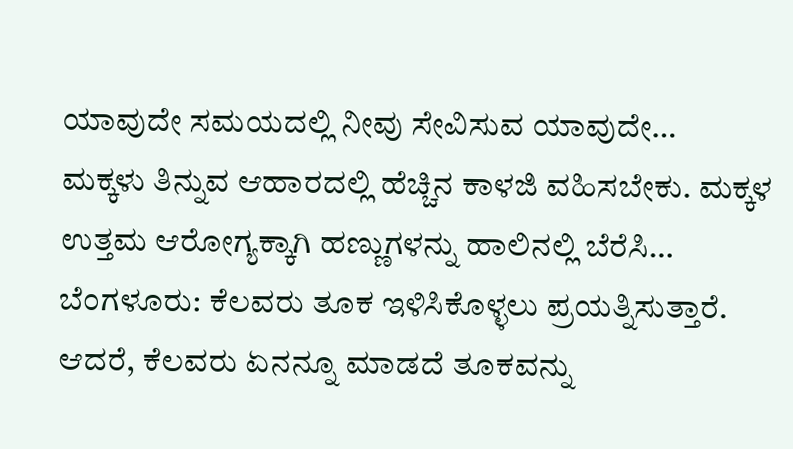ಯಾವುದೇ ಸಮಯದಲ್ಲಿ ನೀವು ಸೇವಿಸುವ ಯಾವುದೇ…
ಮಕ್ಕಳು ತಿನ್ನುವ ಆಹಾರದಲ್ಲಿ ಹೆಚ್ಚಿನ ಕಾಳಜಿ ವಹಿಸಬೇಕು. ಮಕ್ಕಳ ಉತ್ತಮ ಆರೋಗ್ಯಕ್ಕಾಗಿ ಹಣ್ಣುಗಳನ್ನು ಹಾಲಿನಲ್ಲಿ ಬೆರೆಸಿ…
ಬೆಂಗಳೂರು: ಕೆಲವರು ತೂಕ ಇಳಿಸಿಕೊಳ್ಳಲು ಪ್ರಯತ್ನಿಸುತ್ತಾರೆ. ಆದರೆ, ಕೆಲವರು ಏನನ್ನೂ ಮಾಡದೆ ತೂಕವನ್ನು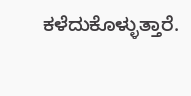ಕಳೆದುಕೊಳ್ಳುತ್ತಾರೆ.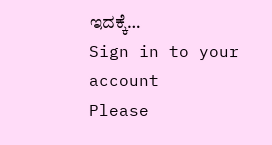ಇದಕ್ಕೆ…
Sign in to your account
Please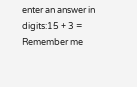enter an answer in digits:15 + 3 =
Remember me